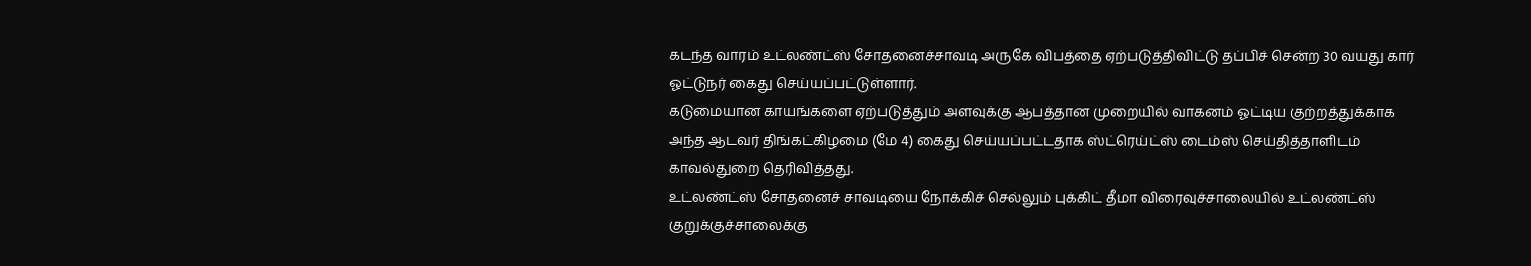கடந்த வாரம் உட்லண்ட்ஸ் சோதனைச்சாவடி அருகே விபத்தை ஏற்படுத்திவிட்டு தப்பிச் சென்ற 30 வயது கார் ஓட்டுநர் கைது செய்யப்பட்டுள்ளார்.
கடுமையான காயங்களை ஏற்படுத்தும் அளவுக்கு ஆபத்தான முறையில் வாகனம் ஓட்டிய குற்றத்துக்காக அந்த ஆடவர் திங்கட்கிழமை (மே 4) கைது செய்யப்பட்டதாக ஸ்ட்ரெய்ட்ஸ் டைம்ஸ் செய்தித்தாளிடம் காவல்துறை தெரிவித்தது.
உட்லண்ட்ஸ் சோதனைச் சாவடியை நோக்கிச் செல்லும் புக்கிட் தீமா விரைவுச்சாலையில் உட்லண்ட்ஸ் குறுக்குச்சாலைக்கு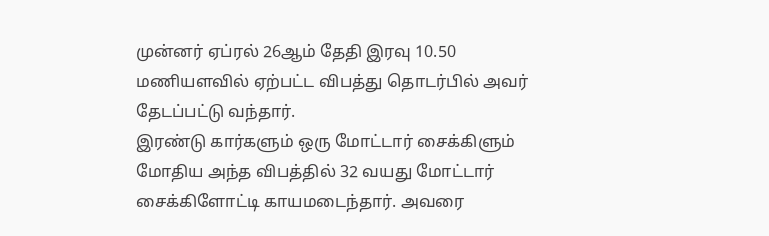முன்னர் ஏப்ரல் 26ஆம் தேதி இரவு 10.50 மணியளவில் ஏற்பட்ட விபத்து தொடர்பில் அவர் தேடப்பட்டு வந்தார்.
இரண்டு கார்களும் ஒரு மோட்டார் சைக்கிளும் மோதிய அந்த விபத்தில் 32 வயது மோட்டார் சைக்கிளோட்டி காயமடைந்தார். அவரை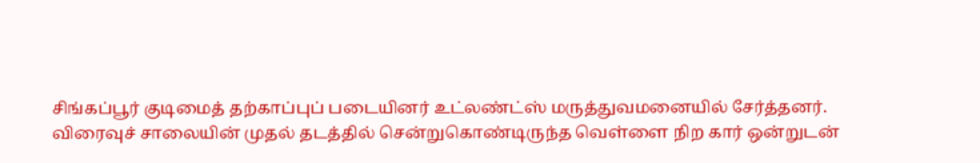சிங்கப்பூர் குடிமைத் தற்காப்புப் படையினர் உட்லண்ட்ஸ் மருத்துவமனையில் சேர்த்தனர்.
விரைவுச் சாலையின் முதல் தடத்தில் சென்றுகொண்டிருந்த வெள்ளை நிற கார் ஒன்றுடன்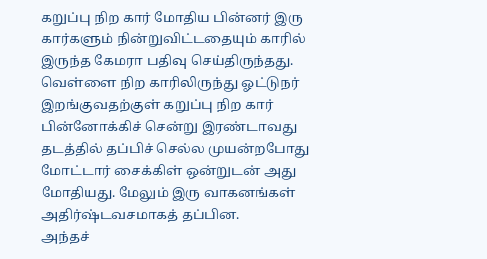கறுப்பு நிற கார் மோதிய பின்னர் இரு கார்களும் நின்றுவிட்டதையும் காரில் இருந்த கேமரா பதிவு செய்திருந்தது.
வெள்ளை நிற காரிலிருந்து ஓட்டுநர் இறங்குவதற்குள் கறுப்பு நிற கார் பின்னோக்கிச் சென்று இரண்டாவது தடத்தில் தப்பிச் செல்ல முயன்றபோது மோட்டார் சைக்கிள் ஒன்றுடன் அது மோதியது. மேலும் இரு வாகனங்கள் அதிர்ஷ்டவசமாகத் தப்பின.
அந்தச்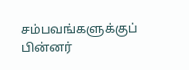சம்பவங்களுக்குப் பின்னர்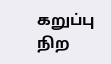கறுப்பு நிற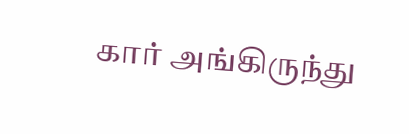கார் அங்கிருந்து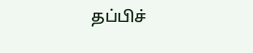தப்பிச்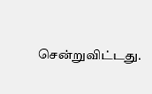சென்றுவிட்டது.